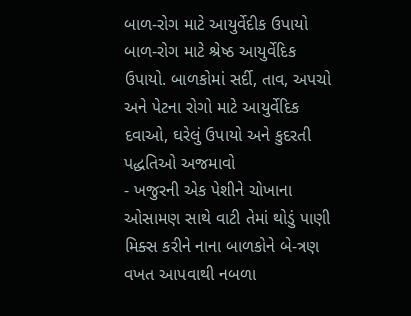બાળ-રોગ માટે આયુર્વેદીક ઉપાયો
બાળ-રોગ માટે શ્રેષ્ઠ આયુર્વેદિક ઉપાયો. બાળકોમાં સર્દી, તાવ, અપચો અને પેટના રોગો માટે આયુર્વેદિક દવાઓ, ઘરેલું ઉપાયો અને કુદરતી પદ્ધતિઓ અજમાવો
- ખજુરની એક પેશીને ચોખાના ઓસામણ સાથે વાટી તેમાં થોડું પાણી મિક્સ કરીને નાના બાળકોને બે-ત્રણ વખત આપવાથી નબળા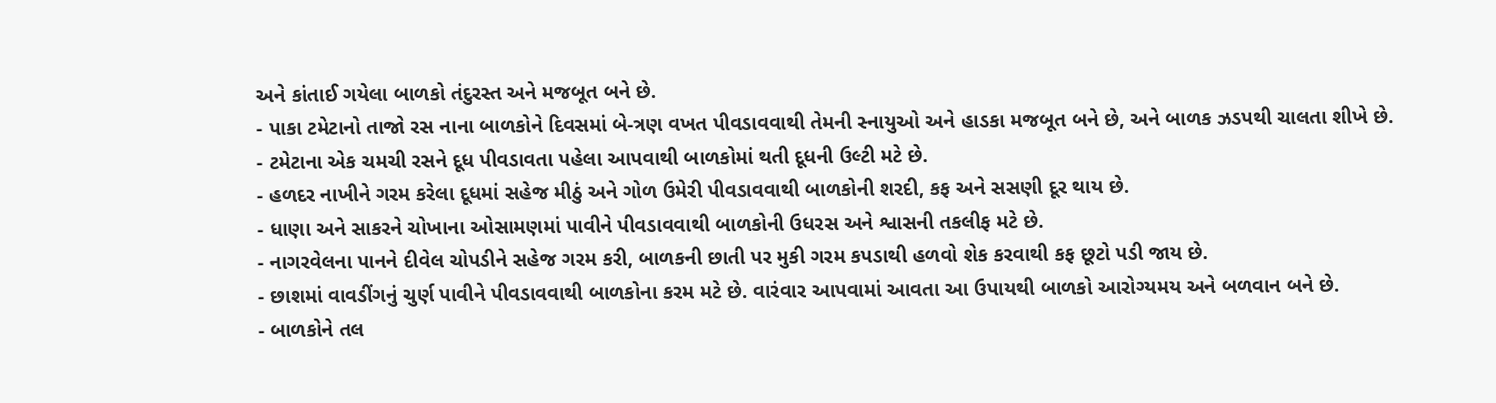અને કાંતાઈ ગયેલા બાળકો તંદુરસ્ત અને મજબૂત બને છે.
- પાકા ટમેટાનો તાજો રસ નાના બાળકોને દિવસમાં બે-ત્રણ વખત પીવડાવવાથી તેમની સ્નાયુઓ અને હાડકા મજબૂત બને છે, અને બાળક ઝડપથી ચાલતા શીખે છે.
- ટમેટાના એક ચમચી રસને દૂધ પીવડાવતા પહેલા આપવાથી બાળકોમાં થતી દૂધની ઉલ્ટી મટે છે.
- હળદર નાખીને ગરમ કરેલા દૂધમાં સહેજ મીઠું અને ગોળ ઉમેરી પીવડાવવાથી બાળકોની શરદી, કફ અને સસણી દૂર થાય છે.
- ધાણા અને સાકરને ચોખાના ઓસામણમાં પાવીને પીવડાવવાથી બાળકોની ઉધરસ અને શ્વાસની તકલીફ મટે છે.
- નાગરવેલના પાનને દીવેલ ચોપડીને સહેજ ગરમ કરી, બાળકની છાતી પર મુકી ગરમ કપડાથી હળવો શેક કરવાથી કફ છૂટો પડી જાય છે.
- છાશમાં વાવડીંગનું ચુર્ણ પાવીને પીવડાવવાથી બાળકોના કરમ મટે છે. વારંવાર આપવામાં આવતા આ ઉપાયથી બાળકો આરોગ્યમય અને બળવાન બને છે.
- બાળકોને તલ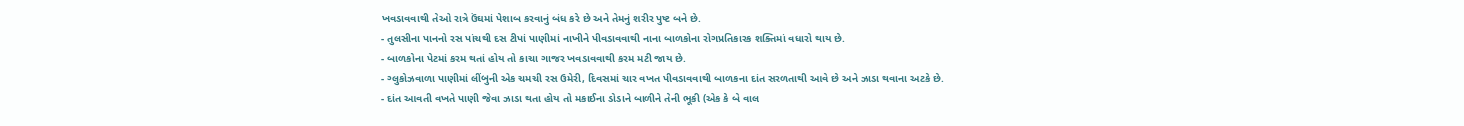ખવડાવવાથી તેઓ રાત્રે ઉંઘમાં પેશાબ કરવાનું બંધ કરે છે અને તેમનું શરીર પુષ્ટ બને છે.
- તુલસીના પાનનો રસ પાંચથી દસ ટીપાં પાણીમાં નાખીને પીવડાવવાથી નાના બાળકોના રોગપ્રતિકારક શક્તિમાં વધારો થાય છે.
- બાળકોના પેટમાં કરમ થતાં હોય તો કાચા ગાજર ખવડાવવાથી કરમ મટી જાય છે.
- ગ્લુકોઝવાળા પાણીમાં લીંબુની એક ચમચી રસ ઉમેરી, દિવસમાં ચાર વખત પીવડાવવાથી બાળકના દાંત સરળતાથી આવે છે અને ઝાડા થવાના અટકે છે.
- દાંત આવતી વખતે પાણી જેવા ઝાડા થતા હોય તો મકાઈના ડોડાને બાળીને તેની ભૂકી (એક કે બે વાલ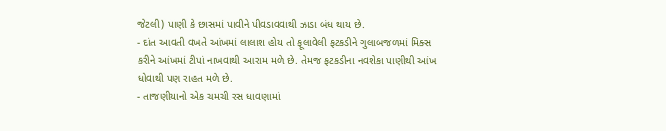જેટલી) પાણી કે છાસમાં પાવીને પીવડાવવાથી ઝાડા બંધ થાય છે.
- દાંત આવતી વખતે આંખમાં લાલાશ હોય તો ફૂલાવેલી ફટકડીને ગુલાબજળમાં મિક્સ કરીને આંખમાં ટીપાં નાખવાથી આરામ મળે છે. તેમજ ફટકડીના નવશેકા પાણીથી આંખ ધોવાથી પણ રાહત મળે છે.
- તાજણીયાનો એક ચમચી રસ ધાવણામાં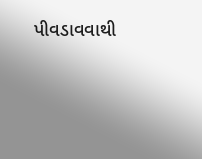પીવડાવવાથી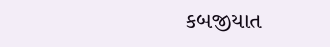કબજીયાત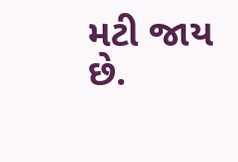મટી જાય છે.